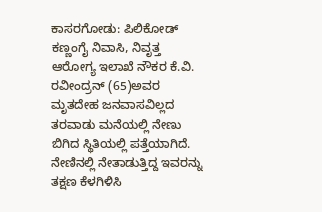ಕಾಸರಗೋಡು: ಪಿಲಿಕೋಡ್ ಕಣ್ಣಂಗೈ ನಿವಾಸಿ, ನಿವೃತ್ತ ಆರೋಗ್ಯ ಇಲಾಖೆ ನೌಕರ ಕೆ.ವಿ. ರವೀಂದ್ರನ್ (65)ಅವರ ಮೃತದೇಹ ಜನವಾಸವಿಲ್ಲದ ತರವಾಡು ಮನೆಯಲ್ಲಿ ನೇಣು ಬಿಗಿದ ಸ್ಥಿತಿಯಲ್ಲಿ ಪತ್ತೆಯಾಗಿದೆ. ನೇಣಿನಲ್ಲಿ ನೇತಾಡುತ್ತಿದ್ದ ಇವರನ್ನು ತಕ್ಷಣ ಕೆಳಗಿಳಿಸಿ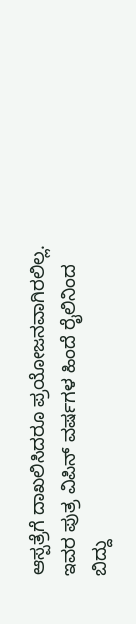ಆಸ್ಪತ್ರೆಗೆ ದಾಖಲಿಸಿದರೂ ಪ್ರಯೋಜನವಾಗಿರಲಿಲ್ಲ. ಇವರ ಪುತ್ರ ವಿಪಿನ್ ವರ್ಷಗಳ ಹಿಂದೆ ರೈಲಿನಿಂದ ಬಿದ್ದು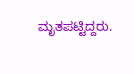ಮೃತಪಟ್ಟಿದ್ದರು.